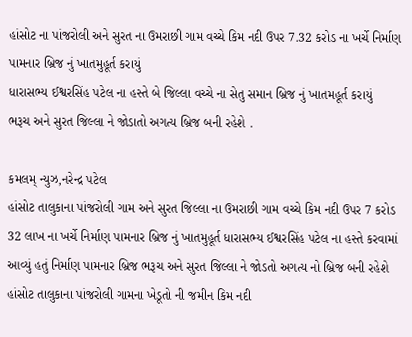હાંસોટ ના પાંજરોલી અને સુરત ના ઉમરાછી ગામ વચ્ચે કિમ નદી ઉપર 7.32 કરોડ ના ખર્ચે નિર્માણ પામનાર બ્રિજ નું ખાતમુહૂર્ત કરાયું
ધારાસભ્ય ઈશ્વરસિંહ પટેલ ના હસ્તે બે જિલ્લા વચ્ચે ના સેતુ સમાન બ્રિજ નું ખાતમહૂર્ત કરાયું
ભરૂચ અને સુરત જિલ્લા ને જોડાતો અગત્ય બ્રિજ બની રહેશે .

કમલમ્ ન્યુઝ,નરેન્દ્ર પટેલ
હાંસોટ તાલુકાના પાંજરોલી ગામ અને સુરત જિલ્લા ના ઉમરાછી ગામ વચ્ચે કિમ નદી ઉપર 7 કરોડ 32 લાખ ના ખર્ચે નિર્માણ પામનાર બ્રિજ નું ખાતમુહૂર્ત ધારાસભ્ય ઈશ્વરસિંહ પટેલ ના હસ્તે કરવામાં આવ્યું હતું નિર્માણ પામનાર બ્રિજ ભરૂચ અને સુરત જિલ્લા ને જોડતો અગત્ય નો બ્રિજ બની રહેશે
હાંસોટ તાલુકાના પાંજરોલી ગામના ખેડૂતો ની જમીન કિમ નદી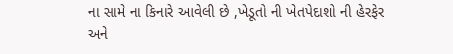ના સામે ના કિનારે આવેલી છે ,ખેડૂતો ની ખેતપેદાશો ની હેરફેર અને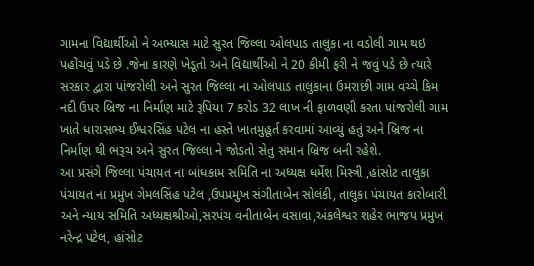ગામના વિદ્યાર્થીઓ ને અભ્યાસ માટે સુરત જિલ્લા ઓલપાડ તાલુકા ના વડોલી ગામ થઇ પહોંચવું પડે છે .જેના કારણે ખેડૂતો અને વિદ્યાર્થીઓ ને 20 કીમી ફરી ને જવું પડે છે ત્યારે સરકાર દ્વારા પાંજરોલી અને સુરત જિલ્લા ના ઓલપાડ તાલુકાના ઉમરાછી ગામ વચ્ચે કિમ નદી ઉપર બ્રિજ ના નિર્માણ માટે રૂપિયા 7 કરોડ 32 લાખ ની ફાળવણી કરતા પાંજરોલી ગામ ખાતે ધારાસભ્ય ઈશ્વરસિંહ પટેલ ના હસ્તે ખાતમુહૂર્ત કરવામાં આવ્યું હતું અને બ્રિજ ના નિર્માણ થી ભરૂચ અને સુરત જિલ્લા ને જોડતો સેતુ સમાન બ્રિજ બની રહેશે.
આ પ્રસંગે જિલ્લા પંચાયત ના બાંધકામ સમિતિ ના અધ્યક્ષ ધર્મેશ મિસ્ત્રી ,હાંસોટ તાલુકા પંચાયત ના પ્રમુખ ગેમલસિંહ પટેલ ,ઉપપ્રમુખ સંગીતાબેન સોલંકી, તાલુકા પંચાયત કારોબારી અને ન્યાય સમિતિ અધ્યક્ષશ્રીઓ,સરપંચ વનીતાબેન વસાવા,અંકલેશ્વર શહેર ભાજપ પ્રમુખ નરેન્દ્ર પટેલ, હાંસોટ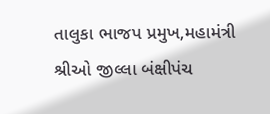તાલુકા ભાજપ પ્રમુખ,મહામંત્રી શ્રીઓ જીલ્લા બંક્ષીપંચ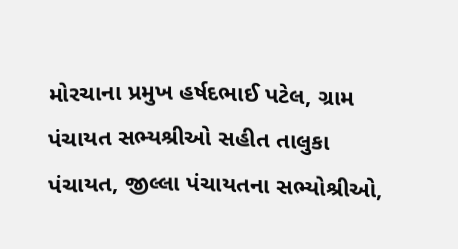મોરચાના પ્રમુખ હર્ષદભાઈ પટેલ, ગ્રામ પંચાયત સભ્યશ્રીઓ સહીત તાલુકા પંચાયત, જીલ્લા પંચાયતના સભ્યોશ્રીઓ,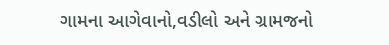ગામના આગેવાનો,વડીલો અને ગ્રામજનો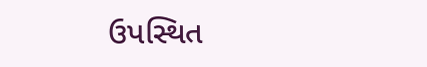ઉપસ્થિત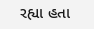રહ્યા હતા